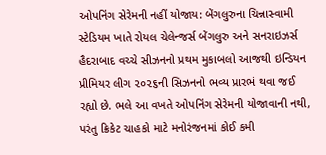ઓપનિંગ સેરેમની નહીં યોજાય: બેંગલુરુના ચિન્નાસ્વામી સ્ટેડિયમ ખાતે રોયલ ચેલેન્જર્સ બેંગલુરુ અને સનરાઇઝર્સ હૈદરાબાદ વચ્ચે સીઝનનો પ્રથમ મુકાબલો આજથી ઇન્ડિયન પ્રીમિયર લીગ ૨૦૨૬ની સિઝનનો ભવ્ય પ્રારભં થવા જઈ રહ્યો છે. ભલે આ વખતે ઓપનિંગ સેરેમની યોજાવાની નથી, પરંતુ ક્રિકેટ ચાહકો માટે મનોરંજનમાં કોઈ કમી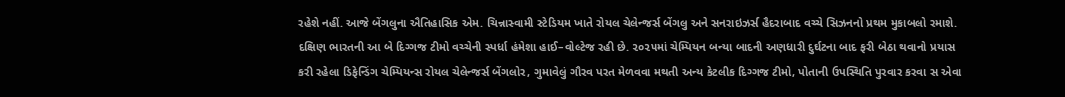રહેશે નહીં. આજે બેંગલુના ઐતિહાસિક એમ. ચિન્નાસ્વામી સ્ટેડિયમ ખાતે રોયલ ચેલેન્જર્સ બેંગલુ અને સનરાઇઝર્સ હૈદરાબાદ વચ્ચે સિઝનનો પ્રથમ મુકાબલો રમાશે. દક્ષિણ ભારતની આ બે દિગ્ગજ ટીમો વચ્ચેની સ્પર્ધા હંમેશા હાઈ–વોલ્ટેજ રહી છે. ૨૦૨૫માં ચેમ્પિયન બન્યા બાદની અણધારી દુર્ઘટના બાદ ફરી બેઠા થવાનો પ્રયાસ કરી રહેલા ડિફેન્ડિંગ ચેમ્પિયન્સ રોયલ ચેલેન્જર્સ બેંગલોર, ગુમાવેલું ગૌરવ પરત મેળવવા મથતી અન્ય કેટલીક દિગ્ગજ ટીમો, પોતાની ઉપસ્થિતિ પુરવાર કરવા સ એવા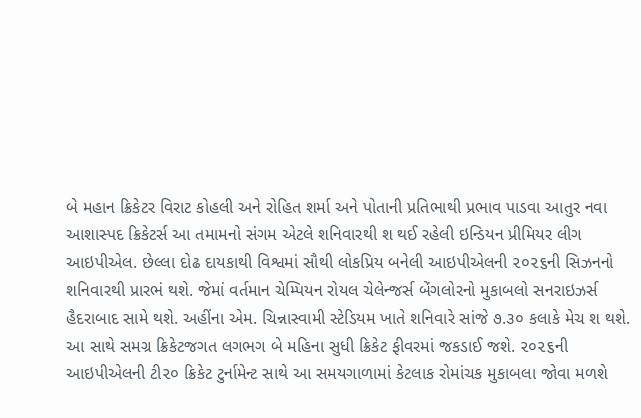બે મહાન ક્રિકેટર વિરાટ કોહલી અને રોહિત શર્મા અને પોતાની પ્રતિભાથી પ્રભાવ પાડવા આતુર નવા આશાસ્પદ ક્રિકેટર્સ આ તમામનો સંગમ એટલે શનિવારથી શ થઈ રહેલી ઇન્ડિયન પ્રીમિયર લીગ આઇપીએલ. છેલ્લા દોઢ દાયકાથી વિશ્વમાં સૌથી લોકપ્રિય બનેલી આઇપીએલની ૨૦૨૬ની સિઝનનો શનિવારથી પ્રારભં થશે. જેમાં વર્તમાન ચેમ્પિયન રોયલ ચેલેન્જર્સ બેંગલોરનો મુકાબલો સનરાઇઝર્સ હૈદરાબાદ સામે થશે. અહીંના એમ. ચિન્નાસ્વામી સ્ટેડિયમ ખાતે શનિવારે સાંજે ૭.૩૦ કલાકે મેચ શ થશે. આ સાથે સમગ્ર ક્રિકેટજગત લગભગ બે મહિના સુધી ક્રિકેટ ફીવરમાં જકડાઈ જશે. ૨૦૨૬ની આઇપીએલની ટી૨૦ ક્રિકેટ ટુર્નામેન્ટ સાથે આ સમયગાળામાં કેટલાક રોમાંચક મુકાબલા જોવા મળશે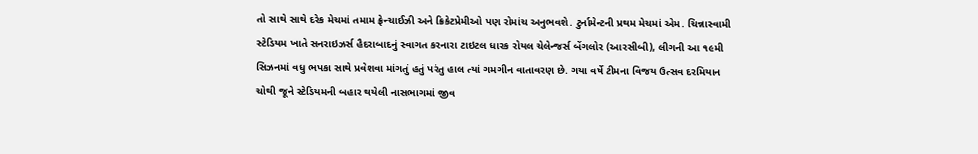તો સાથે સાથે દરેક મેચમાં તમામ ફ્રેન્ચાઈઝી અને ક્રિકેટપ્રેમીઓ પણ રોમાંચ અનુભવશે. ટુર્નામેન્ટની પ્રથમ મેચમાં એમ. ચિન્નાસ્વામી સ્ટેડિયમ ખાતે સનરાઇઝર્સ હૈદરાબાદનું સ્વાગત કરનારા ટાઇટલ ધારક રોયલ ચેલેન્જર્સ બેંગલોર (આરસીબી), લીગની આ ૧૯મી સિઝનમાં વધુ ભપકા સાથે પ્રવેશવા માંગતું હતું પરંતુ હાલ ત્યાં ગમગીન વાતાવરણ છે. ગયા વર્ષે ટીમના વિજય ઉત્સવ દરમિયાન ચોથી જૂને સ્ટેડિયમની બહાર થયેલી નાસભાગમાં જીવ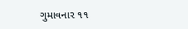ગુમાવનાર ૧૧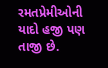રમતપ્રેમીઓની યાદો હજી પણ તાજી છે.